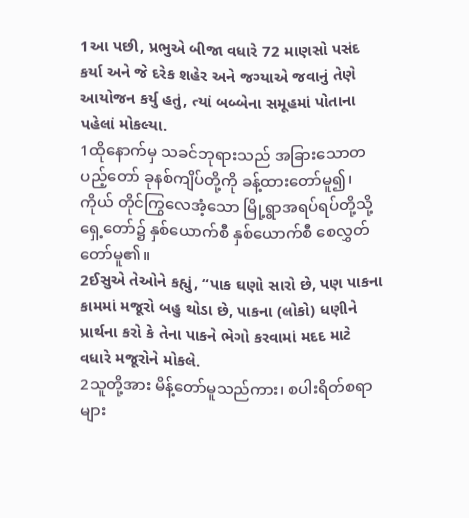1આ પછી, પ્રભુએ બીજા વધારે 72 માણસો પસંદ કર્યા અને જે દરેક શહેર અને જગ્યાએ જવાનું તેણે આયોજન કર્યુ હતું, ત્યાં બબ્બેના સમૂહમાં પોતાના પહેલાં મોકલ્યા.
1ထိုနောက်မှ သခင်ဘုရားသည် အခြားသောတပည့်တော် ခုနစ်ကျိပ်တို့ကို ခန့်ထားတော်မူ၍၊ ကိုယ် တိုင်ကြွလေအံ့သော မြို့ရွာအရပ်ရပ်တို့သို့ ရှေ့တော်၌ နှစ်ယောက်စီ နှစ်ယောက်စီ စေလွှတ်တော်မူ၏။
2ઈસુએ તેઓને કહ્યું, “પાક ઘણો સારો છે, પણ પાકના કામમાં મજૂરો બહુ થોડા છે, પાકના (લોકો) ધણીને પ્રાર્થના કરો કે તેના પાકને ભેગો કરવામાં મદદ માટે વધારે મજૂરોને મોકલે.
2သူတို့အား မိန့်တော်မူသည်ကား၊ စပါးရိတ်စရာများ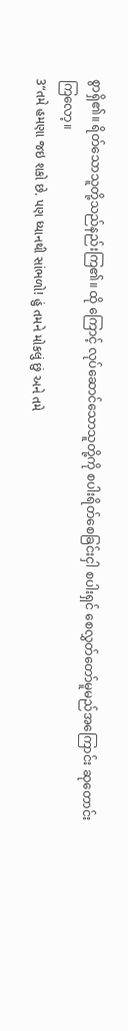စွာရှိ၏။ ရိတ်သောသူတို့သည်နည်းကြ၏။ ထို ကြောင့် လုပ်ဆောင်သောသူတို့ကို စပါးရိတ်စေခြင်းငှါ စပါးရှင် စေလွှတ်တော်မူမည်အကြောင်း ဆုတောင်း ကြလော့။
3“તમે હમણા જઇ શકો છે. પણ ધ્યાનથી સાંભળો! હું તમને મોકલું છું અને તમે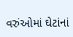વરુંઓમાં ઘેટાંનાં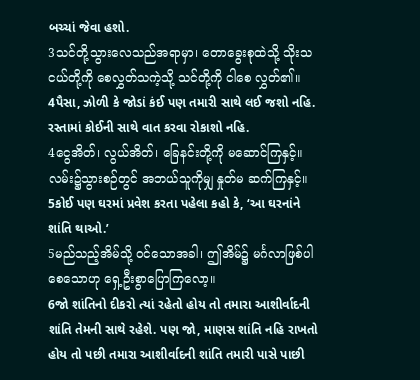બચ્ચાં જેવા હશો.
3သင်တို့သွားလေသည်အရာမှာ၊ တောခွေးစုထဲသို့ သိုးသငယ်တို့ကို စေလွှတ်သကဲ့သို့ သင်တို့ကို ငါစေ လွှတ်၏။
4પૈસા, ઝોળી કે જોડાં કંઈ પણ તમારી સાથે લઈ જશો નહિ. રસ્તામાં કોઈની સાથે વાત કરવા રોકાશો નહિ.
4ငွေအိတ်၊ လွယ်အိတ်၊ ခြေနင်းတို့ကို မဆောင်ကြနှင့်။ လမ်း၌သွားစဉ်တွင် အဘယ်သူကိုမျှ နှုတ်မ ဆက်ကြနှင့်။
5કોઈ પણ ઘરમાં પ્રવેશ કરતા પહેલા કહો કે, ‘આ ઘરનાંને શાંતિ થાઓ.’
5မည်သည့်အိမ်သို့ ဝင်သောအခါ၊ ဤအိမ်၌ မင်္ဂလာဖြစ်ပါစေသောဟု ရှေ့ဦးစွာပြောကြလော့။
6જો શાંતિનો દીકરો ત્યાં રહેતો હોય તો તમારા આશીર્વાદની શાંતિ તેમની સાથે રહેશે. પણ જો, માણસ શાંતિ નહિ રાખતો હોય તો પછી તમારા આશીર્વાદની શાંતિ તમારી પાસે પાછી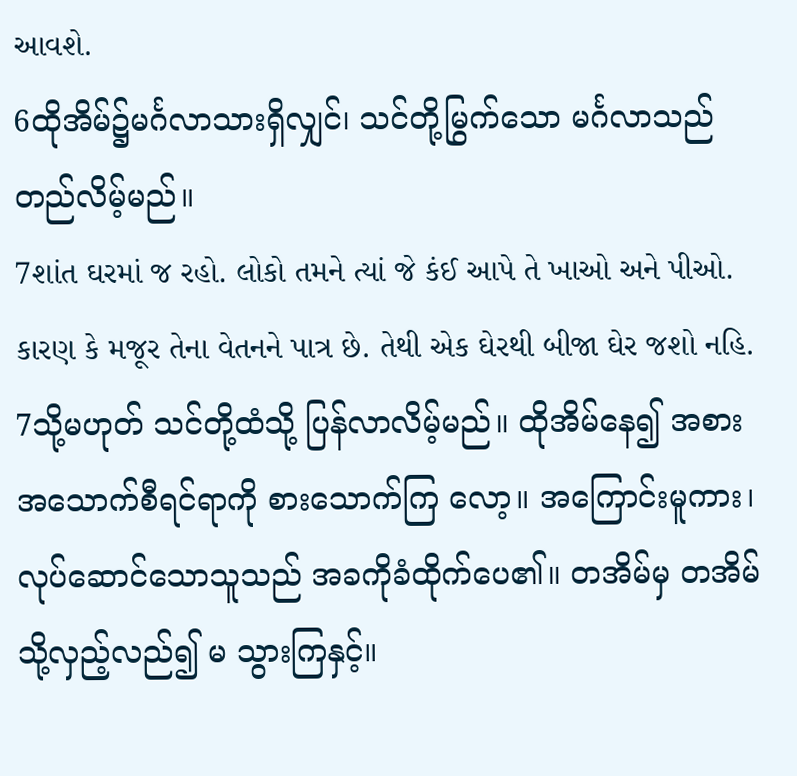આવશે.
6ထိုအိမ်၌မင်္ဂလာသားရှိလျှင်၊ သင်တို့မြွက်သော မင်္ဂလာသည်တည်လိမ့်မည်။
7શાંત ઘરમાં જ રહો. લોકો તમને ત્યાં જે કંઈ આપે તે ખાઓ અને પીઓ. કારણ કે મજૂર તેના વેતનને પાત્ર છે. તેથી એક ઘેરથી બીજા ઘેર જશો નહિ.
7သို့မဟုတ် သင်တို့ထံသို့ ပြန်လာလိမ့်မည်။ ထိုအိမ်နေ၍ အစားအသောက်စီရင်ရာကို စားသောက်ကြ လော့။ အကြောင်းမူကား၊ လုပ်ဆောင်သောသူသည် အခကိုခံထိုက်ပေ၏။ တအိမ်မှ တအိမ်သို့လှည့်လည်၍ မ သွားကြနှင့်။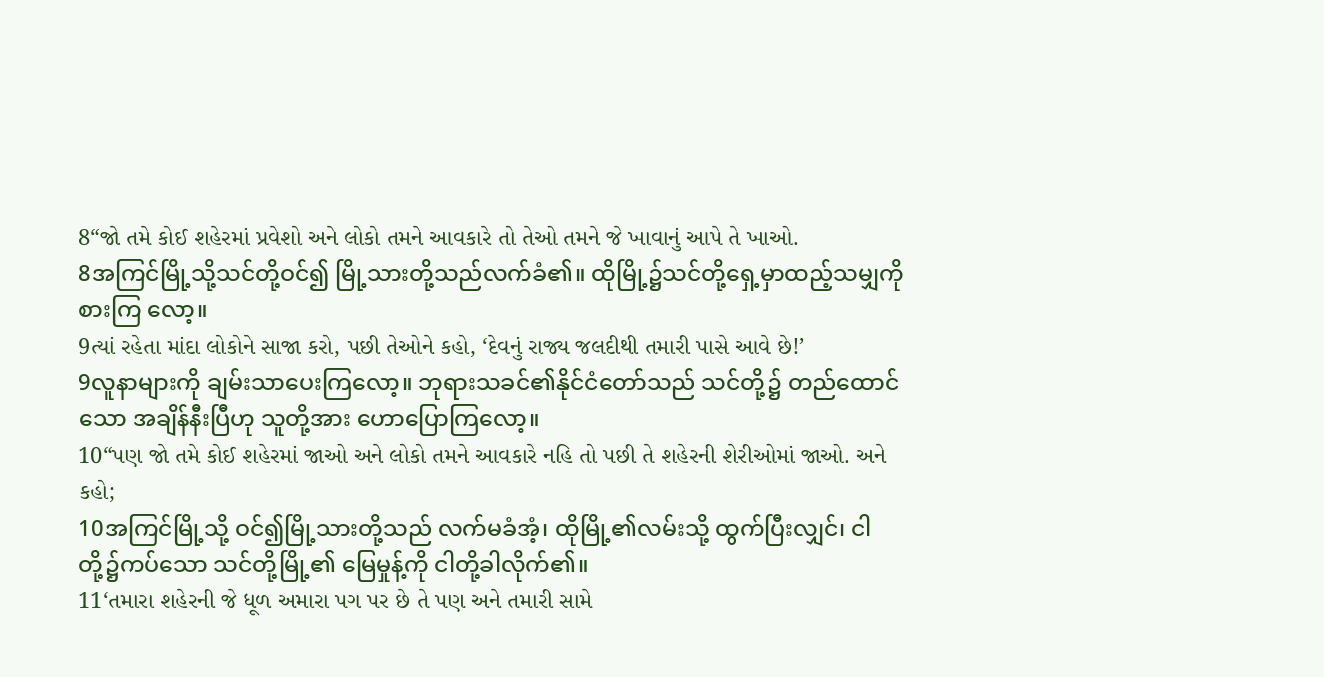8“જો તમે કોઈ શહેરમાં પ્રવેશો અને લોકો તમને આવકારે તો તેઓ તમને જે ખાવાનું આપે તે ખાઓ.
8အကြင်မြို့သို့သင်တို့ဝင်၍ မြို့သားတို့သည်လက်ခံ၏။ ထိုမြို့၌သင်တို့ရှေ့မှာထည့်သမျှကို စားကြ လော့။
9ત્યાં રહેતા માંદા લોકોને સાજા કરો, પછી તેઓને કહો, ‘દેવનું રાજ્ય જલદીથી તમારી પાસે આવે છે!’
9လူနာများကို ချမ်းသာပေးကြလော့။ ဘုရားသခင်၏နိုင်ငံတော်သည် သင်တို့၌ တည်ထောင်သော အချိန်နီးပြီဟု သူတို့အား ဟောပြောကြလော့။
10“પણ જો તમે કોઈ શહેરમાં જાઓ અને લોકો તમને આવકારે નહિ તો પછી તે શહેરની શેરીઓમાં જાઓ. અને કહો;
10အကြင်မြို့သို့ ဝင်၍မြို့သားတို့သည် လက်မခံအံ့၊ ထိုမြို့၏လမ်းသို့ ထွက်ပြီးလျှင်၊ ငါတို့၌ကပ်သော သင်တို့မြို့၏ မြေမှုန့်ကို ငါတို့ခါလိုက်၏။
11‘તમારા શહેરની જે ધૂળ અમારા પગ પર છે તે પણ અને તમારી સામે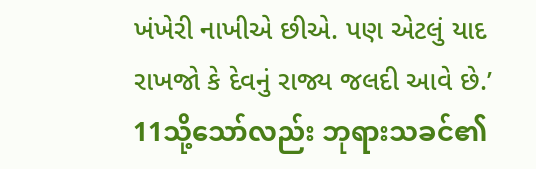ખંખેરી નાખીએ છીએ. પણ એટલું યાદ રાખજો કે દેવનું રાજ્ય જલદી આવે છે.’
11သို့သော်လည်း ဘုရားသခင်၏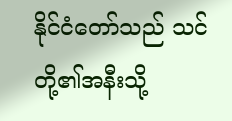နိုင်ငံတော်သည် သင်တို့၏အနီးသို့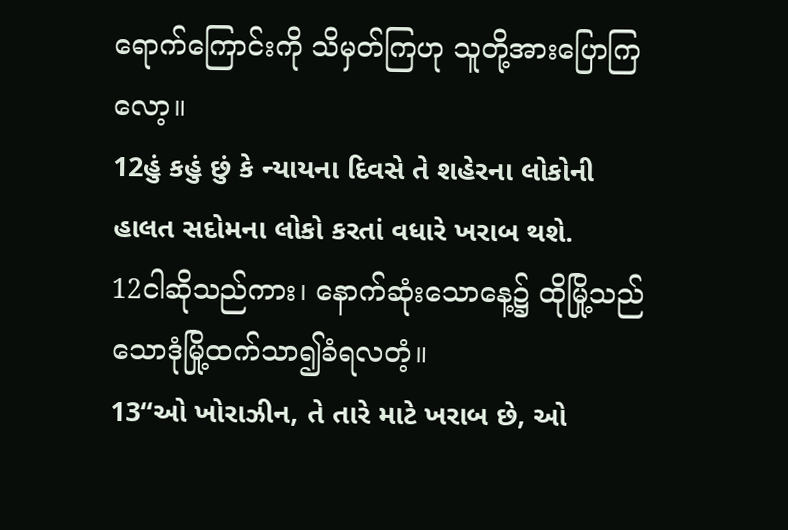ရောက်ကြောင်းကို သိမှတ်ကြဟု သူတို့အားပြောကြလော့။
12હું કહું છું કે ન્યાયના દિવસે તે શહેરના લોકોની હાલત સદોમના લોકો કરતાં વધારે ખરાબ થશે.
12ငါဆိုသည်ကား၊ နောက်ဆုံးသောနေ့၌ ထိုမြို့သည် သောဒုံမြို့ထက်သာ၍ခံရလတံ့။
13“ઓ ખોરાઝીન, તે તારે માટે ખરાબ છે, ઓ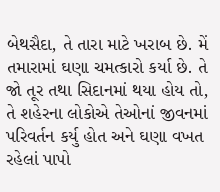બેથસૈદા, તે તારા માટે ખરાબ છે. મેં તમારામાં ઘણા ચમત્કારો કર્યા છે. તે જો તૂર તથા સિદાનમાં થયા હોય તો, તે શહેરના લોકોએ તેઓનાં જીવનમાં પરિવર્તન કર્યુ હોત અને ઘણા વખત રહેલાં પાપો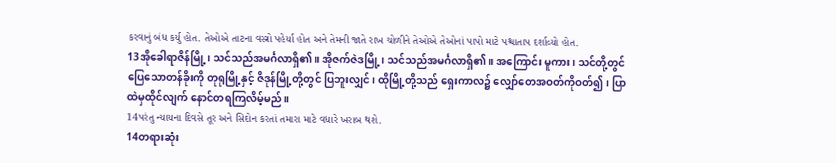કરવાનું બંધ કર્યુ હોત. તેઓએ તાટના વસ્ત્રો પહેર્યા હોત અને તેમની જાતે રાખ ચોળીને તેઓએ તેઓનાં પાપો માટે પશ્ચાતાપ દર્શાવ્યો હોત.
13အိုခေါရာဇိန်မြို့၊ သင်သည်အမင်္ဂလာရှိ၏။ အိုဇက်ဇဲဒမြို့၊ သင်သည်အမင်္ဂလာရှိ၏။ အကြောင်း မူကား၊ သင်တို့တွင် ပြေသောတန်ခိုးကို တုရုမြို့နှင့် ဇိဒုန်မြို့တို့တွင် ပြဘူးလျှင်၊ ထိုမြို့တို့သည် ရှေးကာလ၌ လျှော်တေအဝတ်ကိုဝတ်၍၊ ပြာထဲမှထိုင်လျက် နောင်တရကြလိမ့်မည်။
14પરંતુ ન્યાયના દિવસે તૂર અને સિદોન કરતાં તમારા માટે વધારે ખરાબ થશે.
14တရားဆုံး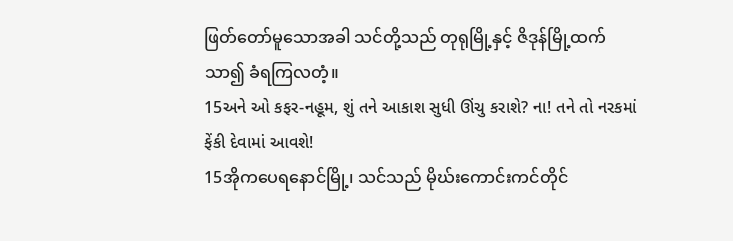ဖြတ်တော်မူသောအခါ သင်တို့သည် တုရုမြို့နှင့် ဇိဒုန်မြို့ထက်သာ၍ ခံရကြလတံ့။
15અને ઓ કફર-નહૂમ, શું તને આકાશ સુધી ઊંચુ કરાશે? ના! તને તો નરકમાં ફેંકી દેવામાં આવશે!
15အိုကပေရနောင်မြို့၊ သင်သည် မိုဃ်းကောင်းကင်တိုင်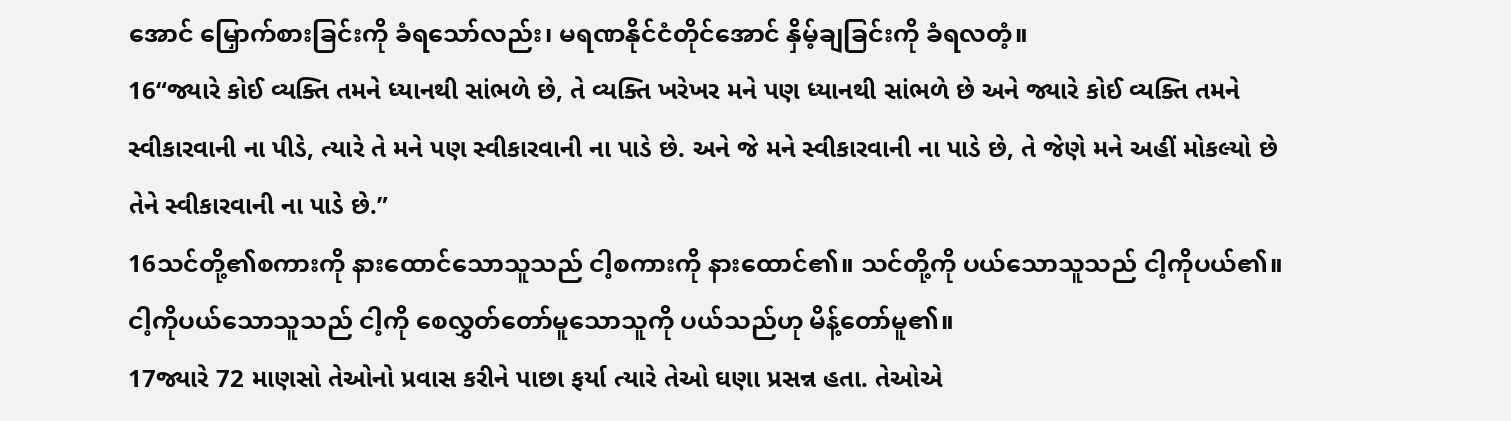အောင် မြှောက်စားခြင်းကို ခံရသော်လည်း၊ မရဏနိုင်ငံတိုင်အောင် နှိမ့်ချခြင်းကို ခံရလတံ့။
16“જ્યારે કોઈ વ્યક્તિ તમને ધ્યાનથી સાંભળે છે, તે વ્યક્તિ ખરેખર મને પણ ધ્યાનથી સાંભળે છે અને જ્યારે કોઈ વ્યક્તિ તમને સ્વીકારવાની ના પીડે, ત્યારે તે મને પણ સ્વીકારવાની ના પાડે છે. અને જે મને સ્વીકારવાની ના પાડે છે, તે જેણે મને અહીં મોકલ્યો છે તેને સ્વીકારવાની ના પાડે છે.”
16သင်တို့၏စကားကို နားထောင်သောသူသည် ငါ့စကားကို နားထောင်၏။ သင်တို့ကို ပယ်သောသူသည် ငါ့ကိုပယ်၏။ ငါ့ကိုပယ်သောသူသည် ငါ့ကို စေလွှတ်တော်မူသောသူကို ပယ်သည်ဟု မိန့်တော်မူ၏။
17જ્યારે 72 માણસો તેઓનો પ્રવાસ કરીને પાછા ફર્યા ત્યારે તેઓ ઘણા પ્રસન્ન હતા. તેઓએ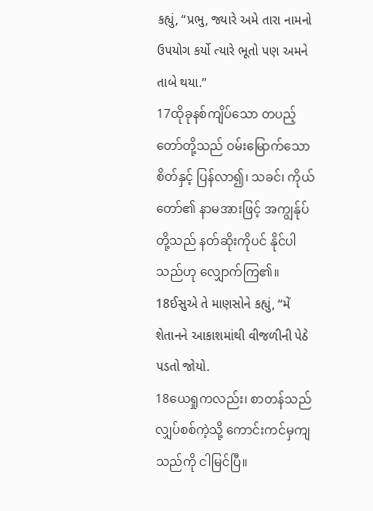કહ્યું, “પ્રભુ, જ્યારે અમે તારા નામનો ઉપયોગ કર્યો ત્યારે ભૂતો પણ અમને તાબે થયા.”
17ထိုခုနစ်ကျိပ်သော တပည့်တော်တို့သည် ဝမ်းမြောက်သောစိတ်နှင့် ပြန်လာ၍၊ သခင်၊ ကိုယ်တော်၏ နာမအားဖြင့် အကျွန်ုပ်တို့သည် နတ်ဆိုးကိုပင် နိုင်ပါသည်ဟု လျှောက်ကြ၏။
18ઈસુએ તે માણસોને કહ્યું, “મેં શેતાનને આકાશમાંથી વીજળીની પેઠે પડતો જોયો.
18ယေရှုကလည်း၊ စာတန်သည် လျှပ်စစ်ကဲ့သို့ ကောင်းကင်မှကျသည်ကို ငါမြင်ပြီ။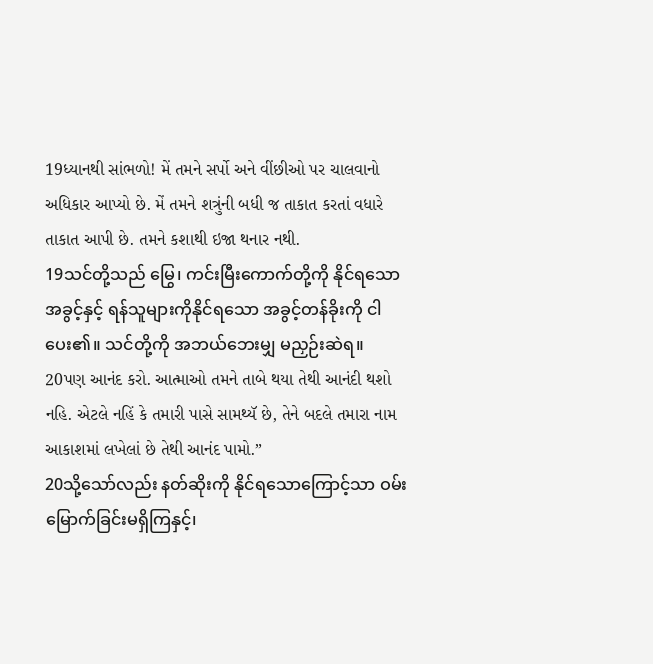19ધ્યાનથી સાંભળો! મેં તમને સર્પો અને વીંછીઓ પર ચાલવાનો અધિકાર આપ્યો છે. મેં તમને શત્રુંની બધી જ તાકાત કરતાં વધારે તાકાત આપી છે. તમને કશાથી ઇજા થનાર નથી.
19သင်တို့သည် မြွေ၊ ကင်းမြီးကောက်တို့ကို နိုင်ရသောအခွင့်နှင့် ရန်သူများကိုနိုင်ရသော အခွင့်တန်ခိုးကို ငါပေး၏။ သင်တို့ကို အဘယ်ဘေးမျှ မညှဉ်းဆဲရ။
20પણ આનંદ કરો. આત્માઓ તમને તાબે થયા તેથી આનંદી થશો નહિ. એટલે નહિં કે તમારી પાસે સામથ્યૅ છે, તેને બદલે તમારા નામ આકાશમાં લખેલાં છે તેથી આનંદ પામો.”
20သို့သော်လည်း နတ်ဆိုးကို နိုင်ရသောကြောင့်သာ ဝမ်းမြောက်ခြင်းမရှိကြနှင့်၊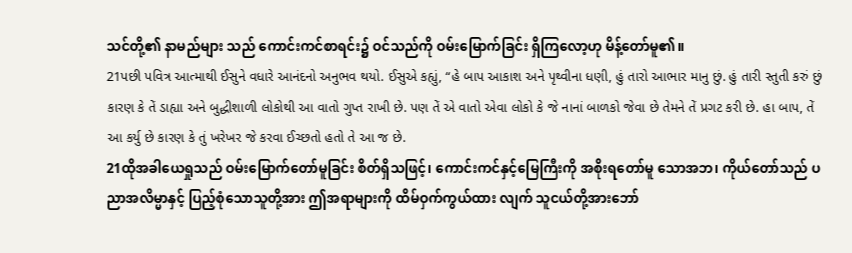သင်တို့၏ နာမည်များ သည် ကောင်းကင်စာရင်း၌ ဝင်သည်ကို ဝမ်းမြောက်ခြင်း ရှိကြလော့ဟု မိန့်တော်မူ၏။
21પછી પવિત્ર આત્માથી ઈસુને વધારે આનંદનો અનુભવ થયો. ઈસુએ કહ્યું, “હે બાપ આકાશ અને પૃથ્વીના ધણી, હું તારો આભાર માનુ છું. હું તારી સ્તુતી કરું છું કારણ કે તેં ડાહ્યા અને બુદ્ધીશાળી લોકોથી આ વાતો ગુપ્ત રાખી છે. પણ તેં એ વાતો એવા લોકો કે જે નાનાં બાળકો જેવા છે તેમને તેં પ્રગટ કરી છે. હા બાપ, તેં આ કર્યુ છે કારણ કે તું ખરેખર જે કરવા ઈચ્છતો હતો તે આ જ છે.
21ထိုအခါယေရှုသည် ဝမ်းမြောက်တော်မူခြင်း စိတ်ရှိသဖြင့်၊ ကောင်းကင်နှင့်မြေကြီးကို အစိုးရတော်မူ သောအဘ၊ ကိုယ်တော်သည် ပညာအလိမ္မာနှင့် ပြည့်စုံသောသူတို့အား ဤအရာများကို ထိမ်ဝှက်ကွယ်ထား လျက် သူငယ်တို့အားဘော်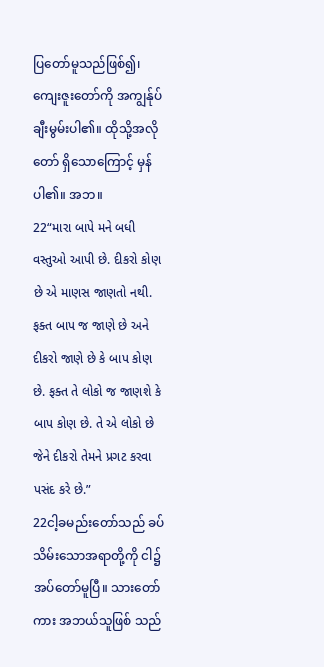ပြတော်မူသည်ဖြစ်၍၊ ကျေးဇူးတော်ကို အကျွန်ုပ်ချီးမွမ်းပါ၏။ ထိုသို့အလိုတော် ရှိသောကြောင့် မှန်ပါ၏။ အဘ။
22“મારા બાપે મને બધી વસ્તુઓ આપી છે. દીકરો કોણ છે એ માણસ જાણતો નથી. ફક્ત બાપ જ જાણે છે અને દીકરો જાણે છે કે બાપ કોણ છે. ફક્ત તે લોકો જ જાણશે કે બાપ કોણ છે. તે એ લોકો છે જેને દીકરો તેમને પ્રગટ કરવા પસંદ કરે છે.”
22ငါ့ခမည်းတော်သည် ခပ်သိမ်းသောအရာတို့ကို ငါ၌အပ်တော်မူပြီ။ သားတော်ကား အဘယ်သူဖြစ် သည်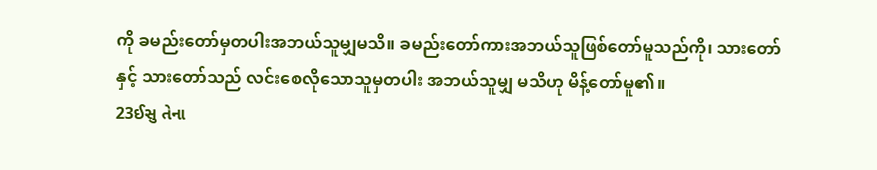ကို ခမည်းတော်မှတပါးအဘယ်သူမျှမသိ။ ခမည်းတော်ကားအဘယ်သူဖြစ်တော်မူသည်ကို၊ သားတော်နှင့် သားတော်သည် လင်းစေလိုသောသူမှတပါး အဘယ်သူမျှ မသိဟု မိန့်တော်မူ၏။
23ઈસુ તેના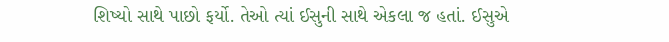શિષ્યો સાથે પાછો ફર્યો. તેઓ ત્યાં ઈસુની સાથે એકલા જ હતાં. ઈસુએ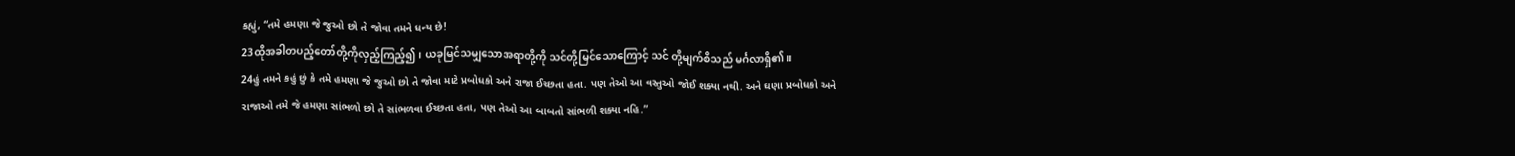કહ્યું, “તમે હમણા જે જુઓ છો તે જોવા તમને ધન્ય છે!
23ထိုအခါတပည့်တော်တို့ကိုလှည့်ကြည့်၍၊ ယခုမြင်သမျှသောအရာတို့ကို သင်တို့မြင်သောကြောင့် သင် တို့မျက်စိသည် မင်္ဂလာရှိ၏။
24હું તમને કહું છું કે તમે હમણા જે જુઓ છો તે જોવા માટે પ્રબોધકો અને રાજા ઈચ્છતા હતા. પણ તેઓ આ વસ્તુઓ જોઈ શક્યા નથી. અને ઘણા પ્રબોધકો અને રાજાઓ તમે જે હમણા સાંભળો છો તે સાંભળવા ઈચ્છતા હતા, પણ તેઓ આ બાબતો સાંભળી શક્યા નહિ.”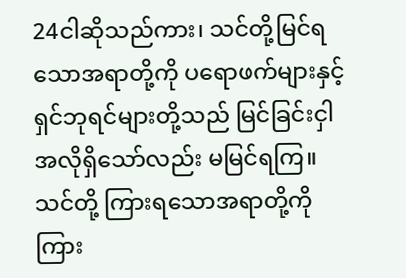24ငါဆိုသည်ကား၊ သင်တို့မြင်ရသောအရာတို့ကို ပရောဖက်များနှင့် ရှင်ဘုရင်များတို့သည် မြင်ခြင်းငှါ အလိုရှိသော်လည်း မမြင်ရကြ။ သင်တို့ ကြားရသောအရာတို့ကို ကြား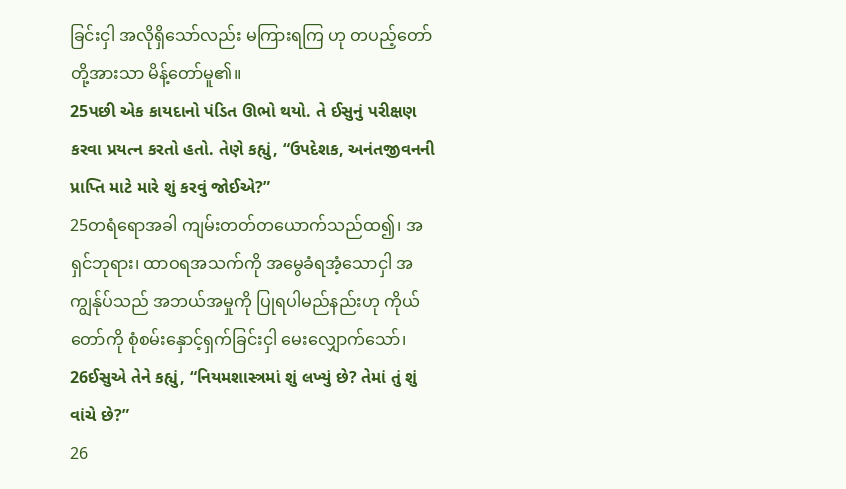ခြင်းငှါ အလိုရှိသော်လည်း မကြားရကြ ဟု တပည့်တော်တို့အားသာ မိန့်တော်မူ၏။
25પછી એક કાયદાનો પંડિત ઊભો થયો. તે ઈસુનું પરીક્ષણ કરવા પ્રયત્ન કરતો હતો. તેણે કહ્યું, “ઉપદેશક, અનંતજીવનની પ્રાપ્તિ માટે મારે શું કરવું જોઈએ?”
25တရံရောအခါ ကျမ်းတတ်တယောက်သည်ထ၍၊ အရှင်ဘုရား၊ ထာဝရအသက်ကို အမွေခံရအံ့သောငှါ အကျွန်ုပ်သည် အဘယ်အမှုကို ပြုရပါမည်နည်းဟု ကိုယ်တော်ကို စုံစမ်းနှောင့်ရှက်ခြင်းငှါ မေးလျှောက်သော်၊
26ઈસુએ તેને કહ્યું, “નિયમશાસ્ત્રમાં શું લખ્યું છે? તેમાં તું શું વાંચે છે?”
26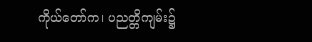ကိုယ်တော်က၊ ပညတ္တိကျမ်း၌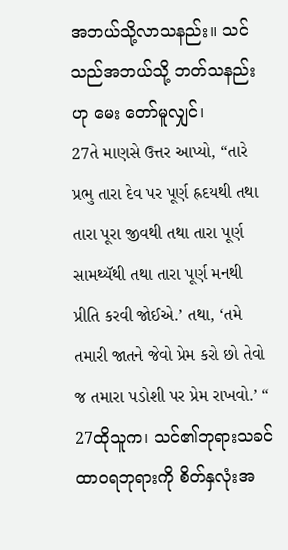အဘယ်သို့လာသနည်း။ သင်သည်အဘယ်သို့ ဘတ်သနည်းဟု မေး တော်မူလျှင်၊
27તે માણસે ઉત્તર આપ્યો, “તારે પ્રભુ તારા દેવ પર પૂર્ણ હ્રદયથી તથા તારા પૂરા જીવથી તથા તારા પૂર્ણ સામથ્યૅથી તથા તારા પૂર્ણ મનથી પ્રીતિ કરવી જોઈએ.’ તથા, ‘તમે તમારી જાતને જેવો પ્રેમ કરો છો તેવો જ તમારા પડોશી પર પ્રેમ રાખવો.’ “
27ထိုသူက၊ သင်၏ဘုရားသခင် ထာဝရဘုရားကို စိတ်နှလုံးအ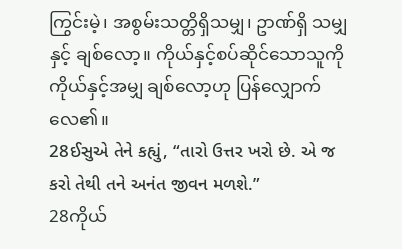ကြွင်းမဲ့၊ အစွမ်းသတ္တိရှိသမျှ၊ ဥာဏ်ရှိ သမျှနှင့် ချစ်လော့။ ကိုယ်နှင့်စပ်ဆိုင်သောသူကို ကိုယ်နှင့်အမျှ ချစ်လော့ဟု ပြန်လျှောက်လေ၏။
28ઈસુએ તેને કહ્યું, “તારો ઉત્તર ખરો છે. એ જ કરો તેથી તને અનંત જીવન મળશે.”
28ကိုယ်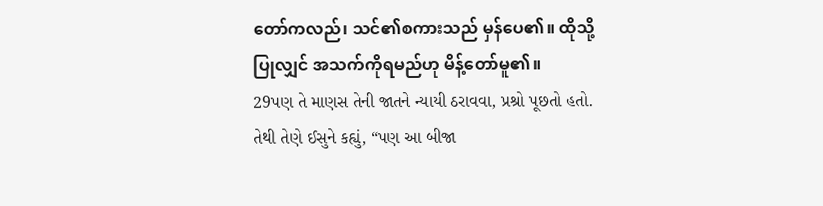တော်ကလည်၊ သင်၏စကားသည် မှန်ပေ၏။ ထိုသို့ပြုလျှင် အသက်ကိုရမည်ဟု မိန့်တော်မူ၏။
29પણ તે માણસ તેની જાતને ન્યાયી ઠરાવવા, પ્રશ્રો પૂછતો હતો. તેથી તેણે ઈસુને કહ્યું, “પણ આ બીજા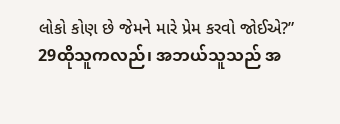લોકો કોણ છે જેમને મારે પ્રેમ કરવો જોઈએ?”
29ထိုသူကလည်၊ အဘယ်သူသည် အ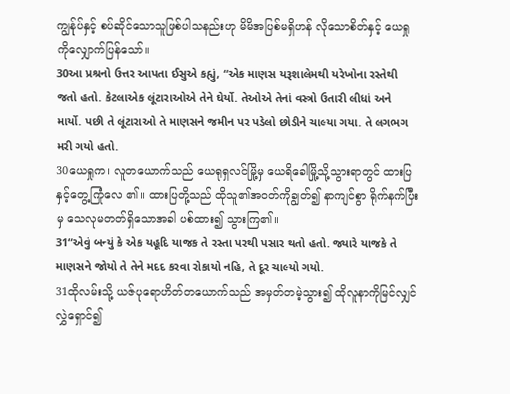ကျွန်ုပ်နှင့် စပ်ဆိုင်သောသူဖြစ်ပါသနည်းဟု မိမိအပြစ်မရှိဟန် လိုသောစိတ်နှင့် ယေရှုကိုလျှောက်ပြန်သော်။
30આ પ્રશ્રનો ઉત્તર આપતા ઈસુએ કહ્યું, “એક માણસ યરૂશાલેમથી યરેખોના રસ્તેથી જતો હતો. કેટલાએક લૂંટારાઓએ તેને ઘેર્યો. તેઓએ તેનાં વસ્ત્રો ઉતારી લીધાં અને માર્યો. પછી તે લૂંટારાઓ તે માણસને જમીન પર પડેલો છોડીને ચાલ્યા ગયા. તે લગભગ મરી ગયો હતો.
30ယေရှုက၊ လူတယောက်သည် ယေရုရှလင်မြို့မှ ယေရိခေါမြို့သို့သွားရာတွင် ထားပြနှင့်တွေ့ကြုံလေ ၏။ ထားပြတို့သည် ထိုသူ၏အဝတ်ကိုချွတ်၍ နာကျင်စွာ ရိုက်နက်ပြီးမှ သေလုမတတ်ရှိသောအခါ ပစ်ထား၍ သွားကြ၏။
31“એવું બન્યું કે એક યહૂદિ યાજક તે રસ્તા પરથી પસાર થતો હતો. જ્યારે યાજકે તે માણસને જોયો તે તેને મદદ કરવા રોકાયો નહિ, તે દૂર ચાલ્યો ગયો.
31ထိုလမ်းသို့ ယဇ်ပုရောဟိတ်တယောက်သည် အမှတ်တမဲ့သွား၍ ထိုလူနာကိုမြင်လျှင် လွှဲရှောင်၍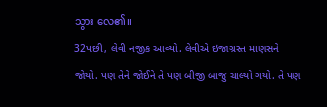သွား လေ၏။
32પછી, લેવી નજીક આવ્યો. લેવીએ ઇજાગ્રસ્ત માણસને જોયો. પણ તેને જોઈને તે પણ બીજી બાજુ ચાલ્યો ગયો. તે પણ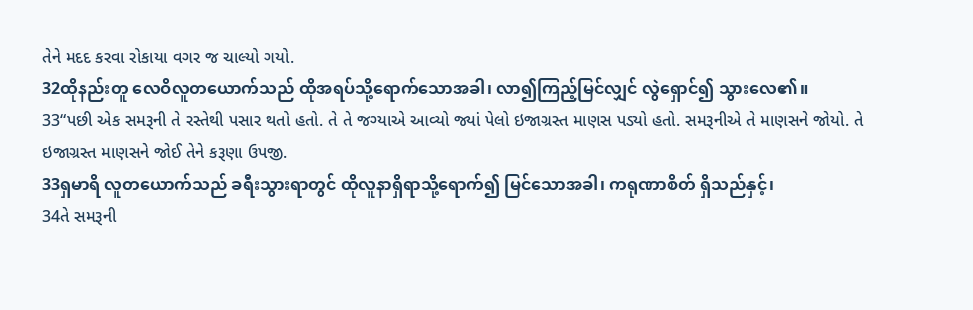તેને મદદ કરવા રોકાયા વગર જ ચાલ્યો ગયો.
32ထိုနည်းတူ လေဝိလူတယောက်သည် ထိုအရပ်သို့ရောက်သောအခါ၊ လာ၍ကြည့်မြင်လျှင် လွဲရှောင်၍ သွားလေ၏။
33“પછી એક સમરૂની તે રસ્તેથી પસાર થતો હતો. તે તે જગ્યાએ આવ્યો જ્યાં પેલો ઇજાગ્રસ્ત માણસ પડ્યો હતો. સમરૂનીએ તે માણસને જોયો. તે ઇજાગ્રસ્ત માણસને જોઈ તેને કરૂણા ઉપજી.
33ရှမာရိ လူတယောက်သည် ခရီးသွားရာတွင် ထိုလူနာရှိရာသို့ရောက်၍ မြင်သောအခါ၊ ကရုဏာစိတ် ရှိသည်နှင့်၊
34તે સમરૂની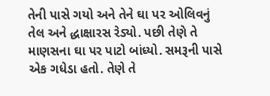તેની પાસે ગયો અને તેને ઘા પર ઓલિવનું તેલ અને દ્ધાક્ષારસ રેડ્યો. પછી તેણે તે માણસના ઘા પર પાટો બાંધ્યો. સમરૂની પાસે એક ગધેડા હતો. તેણે તે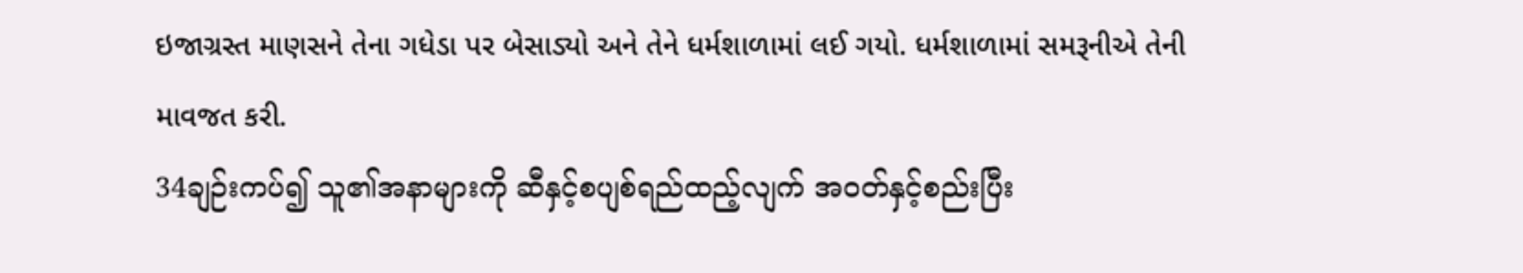ઇજાગ્રસ્ત માણસને તેના ગધેડા પર બેસાડ્યો અને તેને ધર્મશાળામાં લઈ ગયો. ધર્મશાળામાં સમરૂનીએ તેની માવજત કરી.
34ချဉ်းကပ်၍ သူ၏အနာများကို ဆီနှင့်စပျစ်ရည်ထည့်လျက် အဝတ်နှင့်စည်းပြီး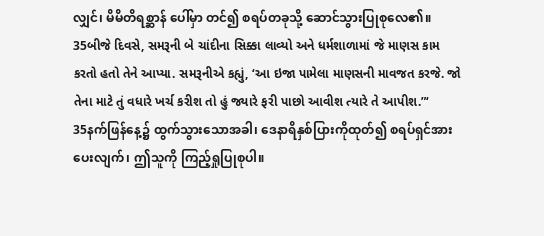လျှင်၊ မိမိတိရစ္ဆာန် ပေါ်မှာ တင်၍ စရပ်တခုသို့ ဆောင်သွားပြုစုလေ၏။
35બીજે દિવસે, સમરૂની બે ચાંદીના સિક્કા લાવ્યો અને ધર્મશાળામાં જે માણસ કામ કરતો હતો તેને આપ્યા. સમરૂનીએ કહ્યું, ‘આ ઇજા પામેલા માણસની માવજત કરજે. જો તેના માટે તું વધારે ખર્ચ કરીશ તો હું જ્યારે ફરી પાછો આવીશ ત્યારે તે આપીશ.”‘
35နက်ဖြန်နေ့၌ ထွက်သွားသောအခါ၊ ဒေနာရိနှစ်ပြားကိုထုတ်၍ စရပ်ရှင်အား ပေးလျက်၊ ဤသူကို ကြည့်ရှုပြုစုပါ။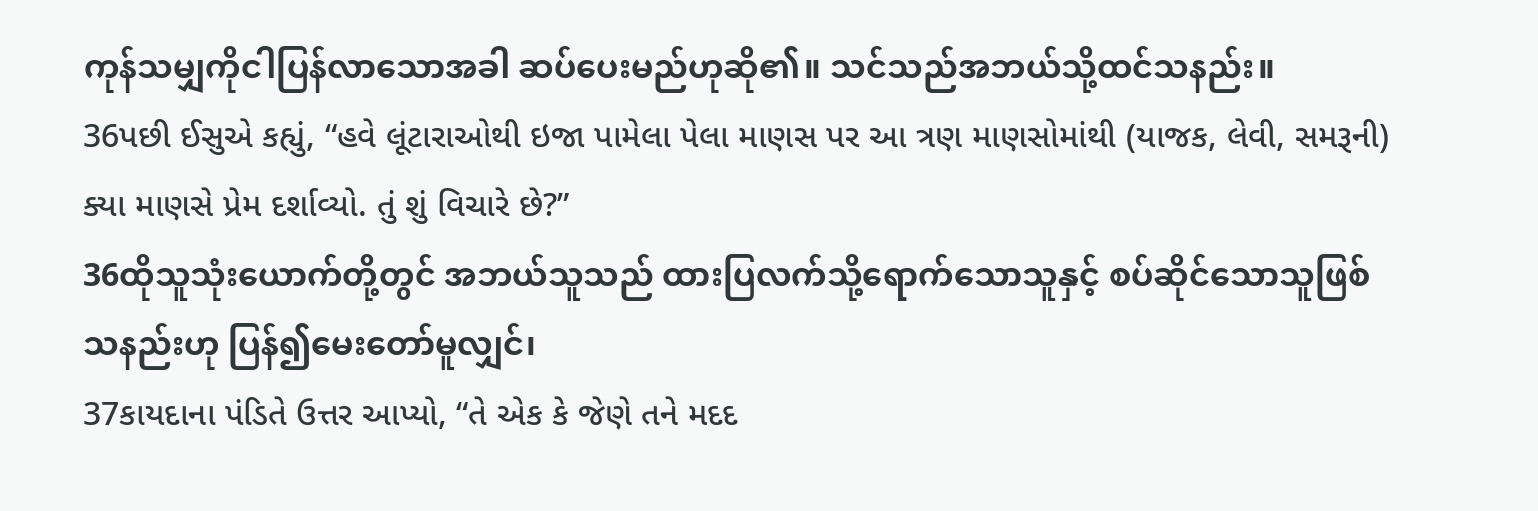ကုန်သမျှကိုငါပြန်လာသောအခါ ဆပ်ပေးမည်ဟုဆို၏။ သင်သည်အဘယ်သို့ထင်သနည်း။
36પછી ઈસુએ કહ્યું, “હવે લૂંટારાઓથી ઇજા પામેલા પેલા માણસ પર આ ત્રણ માણસોમાંથી (યાજક, લેવી, સમરૂની) ક્યા માણસે પ્રેમ દર્શાવ્યો. તું શું વિચારે છે?”
36ထိုသူသုံးယောက်တို့တွင် အဘယ်သူသည် ထားပြလက်သို့ရောက်သောသူနှင့် စပ်ဆိုင်သောသူဖြစ် သနည်းဟု ပြန်၍မေးတော်မူလျှင်၊
37કાયદાના પંડિતે ઉત્તર આપ્યો, “તે એક કે જેણે તને મદદ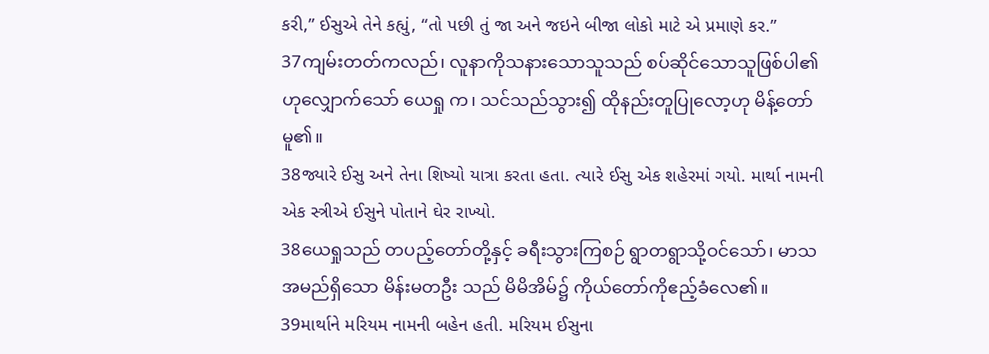કરી,” ઈસુએ તેને કહ્યું, “તો પછી તું જા અને જઇને બીજા લોકો માટે એ પ્રમાણે કર.”
37ကျမ်းတတ်ကလည်၊ လူနာကိုသနားသောသူသည် စပ်ဆိုင်သောသူဖြစ်ပါ၏ဟုလျှောက်သော် ယေရှု က၊ သင်သည်သွား၍ ထိုနည်းတူပြုလော့ဟု မိန့်တော်မူ၏။
38જ્યારે ઈસુ અને તેના શિષ્યો યાત્રા કરતા હતા. ત્યારે ઈસુ એક શહેરમાં ગયો. માર્થા નામની એક સ્ત્રીએ ઈસુને પોતાને ઘેર રાખ્યો.
38ယေရှုသည် တပည့်တော်တို့နှင့် ခရီးသွားကြစဉ် ရွာတရွာသို့ဝင်သော်၊ မာသအမည်ရှိသော မိန်းမတဦး သည် မိမိအိမ်၌ ကိုယ်တော်ကိုဧည့်ခံလေ၏။
39માર્થાને મરિયમ નામની બહેન હતી. મરિયમ ઈસુના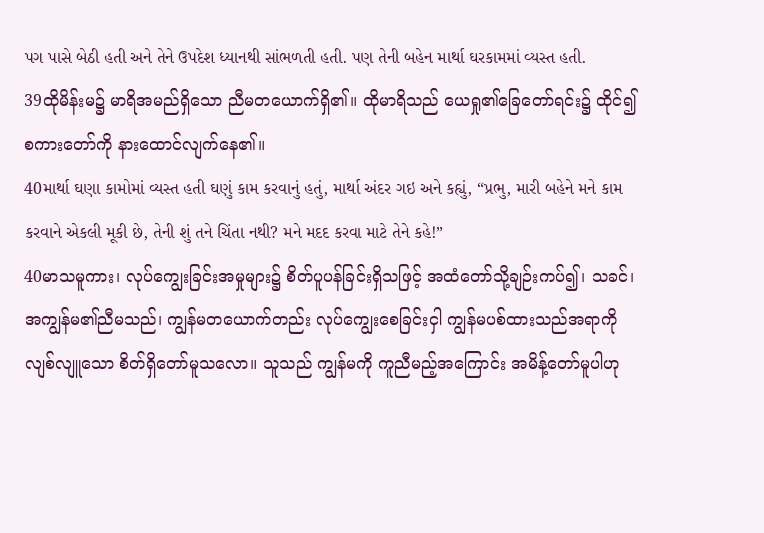પગ પાસે બેઠી હતી અને તેને ઉપદેશ ધ્યાનથી સાંભળતી હતી. પણ તેની બહેન માર્થા ઘરકામમાં વ્યસ્ત હતી.
39ထိုမိန်းမ၌ မာရိအမည်ရှိသော ညီမတယောက်ရှိ၏။ ထိုမာရိသည် ယေရှု၏ခြေတော်ရင်း၌ ထိုင်၍ စကားတော်ကို နားထောင်လျက်နေ၏။
40માર્થા ઘણા કામોમાં વ્યસ્ત હતી ઘણું કામ કરવાનું હતું, માર્થા અંદર ગઇ અને કહ્યું, “પ્રભુ, મારી બહેને મને કામ કરવાને એકલી મૂકી છે, તેની શું તને ચિંતા નથી? મને મદદ કરવા માટે તેને કહે!”
40မာသမူကား၊ လုပ်ကျွေးခြင်းအမှုများ၌ စိတ်ပူပန်ခြင်းရှိသဖြင့် အထံတော်သို့ချဉ်းကပ်၍၊ သခင်၊ အကျွန်မ၏ညီမသည်၊ ကျွန်မတယောက်တည်း လုပ်ကျွေးစေခြင်းငှါ ကျွန်မပစ်ထားသည်အရာကို လျစ်လျူသော စိတ်ရှိတော်မူသလော။ သူသည် ကျွန်မကို ကူညီမည့်အကြောင်း အမိန့်တော်မူပါဟု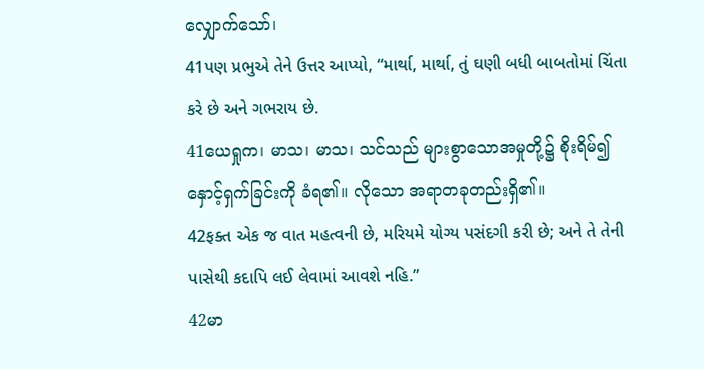လျှောက်သော်၊
41પણ પ્રભુએ તેને ઉત્તર આપ્યો, “માર્થા, માર્થા, તું ઘણી બધી બાબતોમાં ચિંતા કરે છે અને ગભરાય છે.
41ယေရှုက၊ မာသ၊ မာသ၊ သင်သည် များစွာသောအမှုတို့၌ စိုးရိမ်၍နှောင့်ရှက်ခြင်းကို ခံရ၏။ လိုသော အရာတခုတည်းရှိ၏။
42ફક્ત એક જ વાત મહત્વની છે, મરિયમે યોગ્ય પસંદગી કરી છે; અને તે તેની પાસેથી કદાપિ લઈ લેવામાં આવશે નહિ.”
42မာ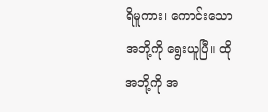ရိမူကား၊ ကောင်းသောအဘို့ကို ရွေးယူပြီ။ ထိုအဘို့ကို အ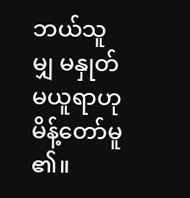ဘယ်သူမျှ မနှုတ်မယူရာဟု မိန့်တော်မူ ၏။